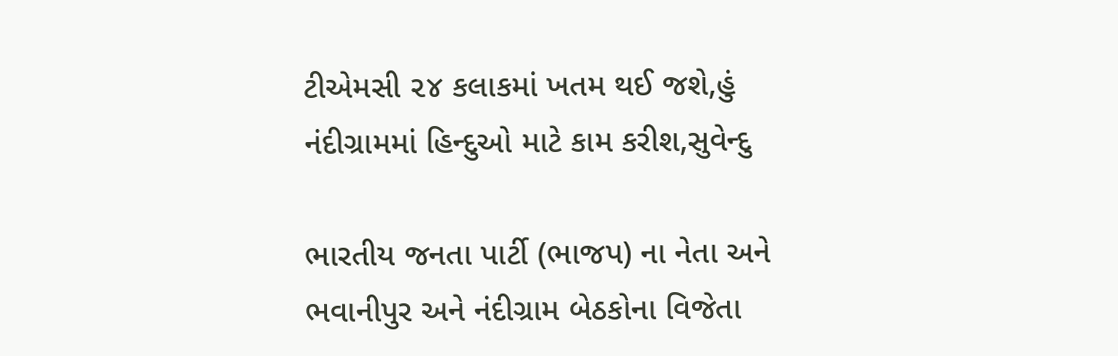ટીએમસી ૨૪ કલાકમાં ખતમ થઈ જશે,હું નંદીગ્રામમાં હિન્દુઓ માટે કામ કરીશ,સુવેન્દુ

ભારતીય જનતા પાર્ટી (ભાજપ) ના નેતા અને ભવાનીપુર અને નંદીગ્રામ બેઠકોના વિજેતા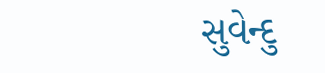સુવેન્દુ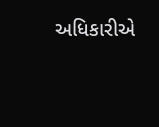અધિકારીએ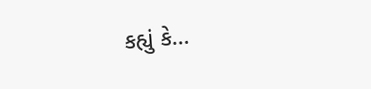કહ્યું કે…